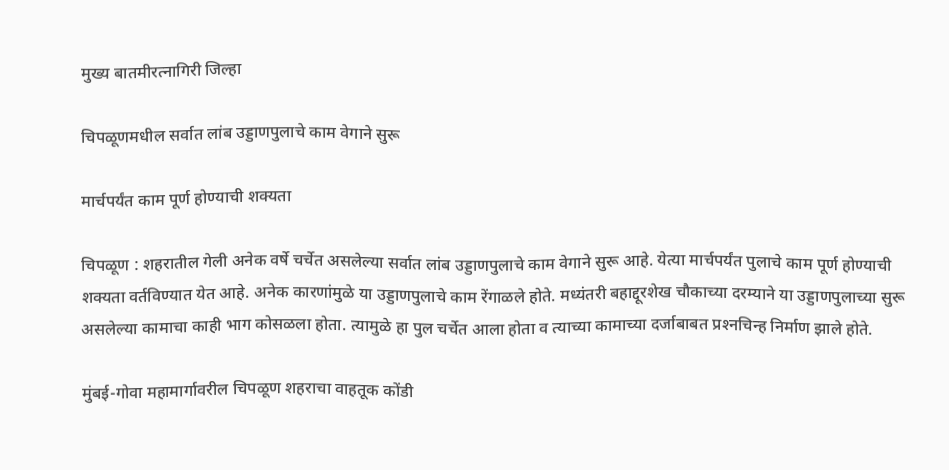मुख्य बातमीरत्नागिरी जिल्हा

चिपळूणमधील सर्वात लांब उड्डाणपुलाचे काम वेगाने सुरू

मार्चपर्यंत काम पूर्ण होण्याची शक्यता

चिपळूण : शहरातील गेली अनेक वर्षे चर्चेत असलेल्या सर्वात लांब उड्डाणपुलाचे काम वेगाने सुरू आहे. येत्या मार्चपर्यंत पुलाचे काम पूर्ण होण्याची शक्यता वर्तविण्यात येत आहे. अनेक कारणांमुळे या उड्डाणपुलाचे काम रेंगाळले होते. मध्यंतरी बहाद्दूरशेख चौकाच्या दरम्याने या उड्डाणपुलाच्या सुरू असलेल्या कामाचा काही भाग कोसळला होता. त्यामुळे हा पुल चर्चेत आला होता व त्याच्या कामाच्या दर्जाबाबत प्रश्‍नचिन्ह निर्माण झाले होते.

मुंबई-गोवा महामार्गावरील चिपळूण शहराचा वाहतूक कोंडी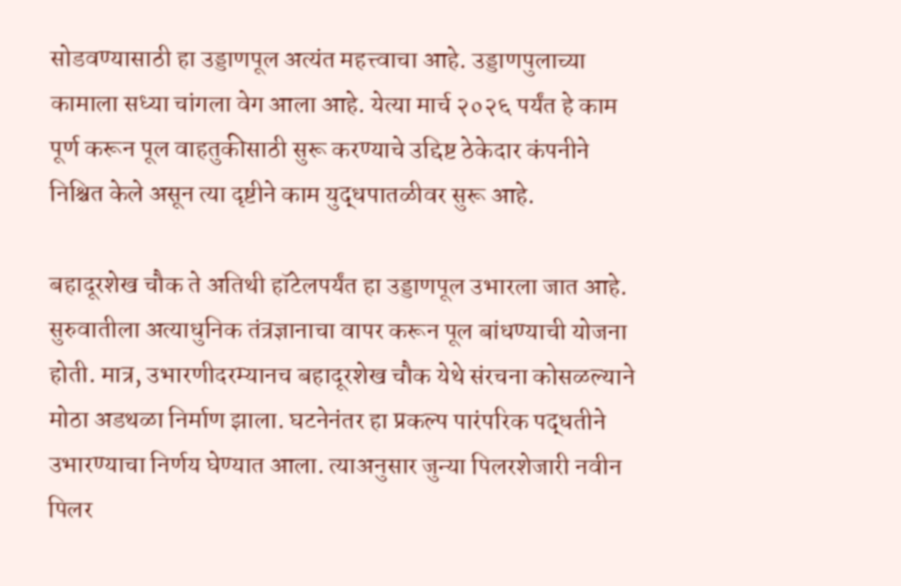सोडवण्यासाठी हा उड्डाणपूल अत्यंत महत्त्वाचा आहे. उड्डाणपुलाच्या कामाला सध्या चांगला वेग आला आहे. येत्या मार्च २०२६ पर्यंत हे काम पूर्ण करून पूल वाहतुकीसाठी सुरू करण्याचे उद्दिष्ट ठेकेदार कंपनीने निश्चित केले असून त्या दृष्टीने काम युद्धपातळीवर सुरू आहे.

बहादूरशेख चौक ते अतिथी हॉटेलपर्यंत हा उड्डाणपूल उभारला जात आहे. सुरुवातीला अत्याधुनिक तंत्रज्ञानाचा वापर करून पूल बांधण्याची योजना होती. मात्र, उभारणीदरम्यानच बहादूरशेख चौक येथे संरचना कोसळल्याने मोठा अडथळा निर्माण झाला. घटनेनंतर हा प्रकल्प पारंपरिक पद्धतीने उभारण्याचा निर्णय घेण्यात आला. त्याअनुसार जुन्या पिलरशेजारी नवीन पिलर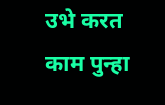उभे करत काम पुन्हा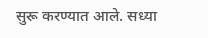सुरू करण्यात आले. सध्या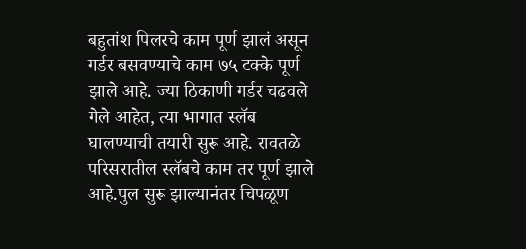बहुतांश पिलरचे काम पूर्ण झालं असून गर्डर बसवण्याचे काम ७५ टक्के पूर्ण झाले आहे. ज्या ठिकाणी गर्डर चढवले गेले आहेत, त्या भागात स्लॅब घालण्याची तयारी सुरू आहे. रावतळे परिसरातील स्लॅबचे काम तर पूर्ण झाले आहे.पुल सुरू झाल्यानंतर चिपळूण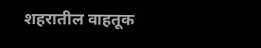शहरातील वाहतूक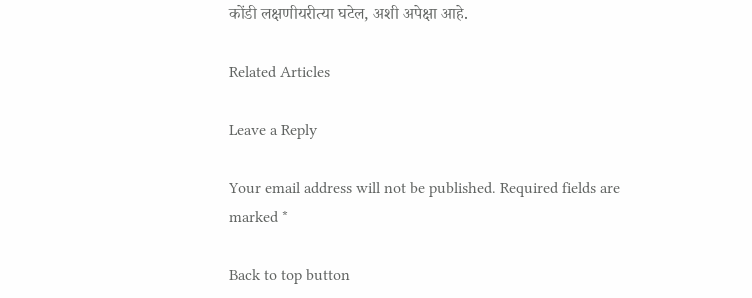कोंडी लक्षणीयरीत्या घटेल, अशी अपेक्षा आहे.

Related Articles

Leave a Reply

Your email address will not be published. Required fields are marked *

Back to top button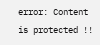error: Content is protected !!